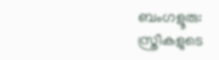ബംഗളൂരു: സ്ത്രീകളുടെ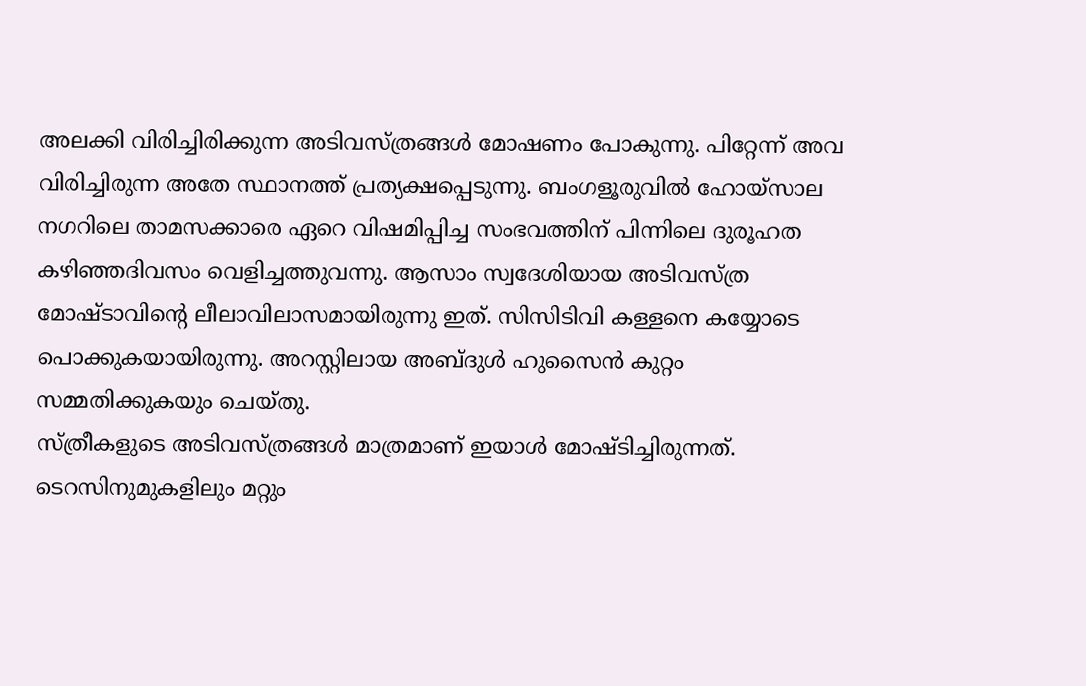അലക്കി വിരിച്ചിരിക്കുന്ന അടിവസ്ത്രങ്ങൾ മോഷണം പോകുന്നു. പിറ്റേന്ന് അവ വിരിച്ചിരുന്ന അതേ സ്ഥാനത്ത് പ്രത്യക്ഷപ്പെടുന്നു. ബംഗളൂരുവിൽ ഹോയ്സാല നഗറിലെ താമസക്കാരെ ഏറെ വിഷമിപ്പിച്ച സംഭവത്തിന് പിന്നിലെ ദുരൂഹത കഴിഞ്ഞദിവസം വെളിച്ചത്തുവന്നു. ആസാം സ്വദേശിയായ അടിവസ്ത്ര മോഷ്ടാവിന്റെ ലീലാവിലാസമായിരുന്നു ഇത്. സിസിടിവി കള്ളനെ കയ്യോടെ പൊക്കുകയായിരുന്നു. അറസ്റ്റിലായ അബ്ദുൾ ഹുസൈൻ കുറ്റം സമ്മതിക്കുകയും ചെയ്തു.
സ്ത്രീകളുടെ അടിവസ്ത്രങ്ങൾ മാത്രമാണ് ഇയാൾ മോഷ്ടിച്ചിരുന്നത്. ടെറസിനുമുകളിലും മറ്റും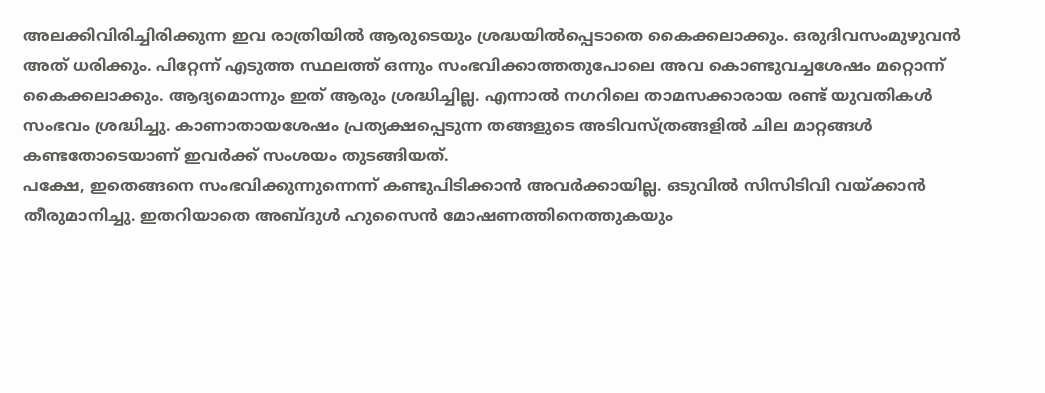അലക്കിവിരിച്ചിരിക്കുന്ന ഇവ രാത്രിയിൽ ആരുടെയും ശ്രദ്ധയിൽപ്പെടാതെ കൈക്കലാക്കും. ഒരുദിവസംമുഴുവൻ അത് ധരിക്കും. പിറ്റേന്ന് എടുത്ത സ്ഥലത്ത് ഒന്നും സംഭവിക്കാത്തതുപോലെ അവ കൊണ്ടുവച്ചശേഷം മറ്റൊന്ന് കൈക്കലാക്കും. ആദ്യമൊന്നും ഇത് ആരും ശ്രദ്ധിച്ചില്ല. എന്നാൽ നഗറിലെ താമസക്കാരായ രണ്ട് യുവതികൾ സംഭവം ശ്രദ്ധിച്ചു. കാണാതായശേഷം പ്രത്യക്ഷപ്പെടുന്ന തങ്ങളുടെ അടിവസ്ത്രങ്ങളിൽ ചില മാറ്റങ്ങൾ കണ്ടതോടെയാണ് ഇവർക്ക് സംശയം തുടങ്ങിയത്.
പക്ഷേ, ഇതെങ്ങനെ സംഭവിക്കുന്നുന്നെന്ന് കണ്ടുപിടിക്കാൻ അവർക്കായില്ല. ഒടുവിൽ സിസിടിവി വയ്ക്കാൻ തീരുമാനിച്ചു. ഇതറിയാതെ അബ്ദുൾ ഹുസൈൻ മോഷണത്തിനെത്തുകയും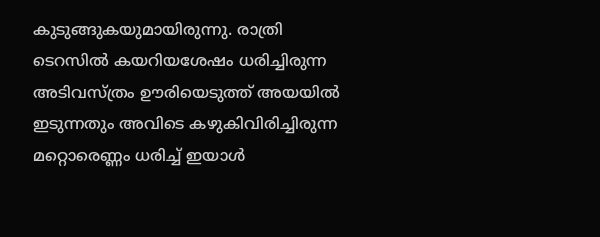കുടുങ്ങുകയുമായിരുന്നു. രാത്രി ടെറസിൽ കയറിയശേഷം ധരിച്ചിരുന്ന അടിവസ്ത്രം ഊരിയെടുത്ത് അയയിൽ ഇടുന്നതും അവിടെ കഴുകിവിരിച്ചിരുന്ന മറ്റൊരെണ്ണം ധരിച്ച് ഇയാൾ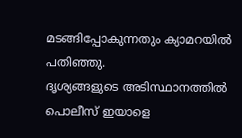മടങ്ങിപ്പോകുന്നതും ക്യാമറയിൽ പതിഞ്ഞു.
ദൃശ്യങ്ങളുടെ അടിസ്ഥാനത്തിൽ പൊലീസ് ഇയാളെ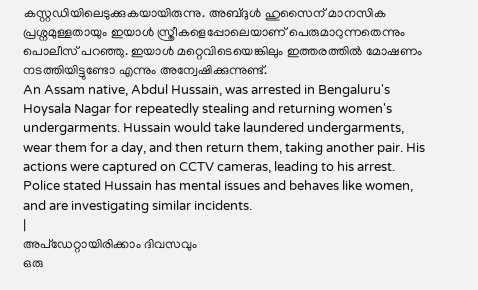കസ്റ്റഡിയിലെടുക്കുകയായിരുന്നു. അബ്ദുൾ ഹുസൈന് മാനസിക പ്രശ്നമുള്ളതായും ഇയാൾ സ്ത്രീകളെപ്പോലെയാണ് പെരുമാറുന്നതെന്നും പൊലീസ് പറഞ്ഞു. ഇയാൾ മറ്റെവിടെയെങ്കിലും ഇത്തരത്തിൽ മോഷണം നടത്തിയിട്ടുണ്ടോ എന്നും അന്വേഷിക്കുന്നുണ്ട്.
An Assam native, Abdul Hussain, was arrested in Bengaluru's Hoysala Nagar for repeatedly stealing and returning women's undergarments. Hussain would take laundered undergarments, wear them for a day, and then return them, taking another pair. His actions were captured on CCTV cameras, leading to his arrest. Police stated Hussain has mental issues and behaves like women, and are investigating similar incidents.
|
അപ്ഡേറ്റായിരിക്കാം ദിവസവും
ഒരു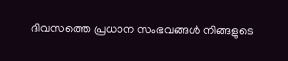ദിവസത്തെ പ്രധാന സംഭവങ്ങൾ നിങ്ങളുടെ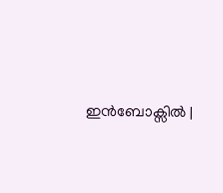ഇൻബോക്സിൽ |